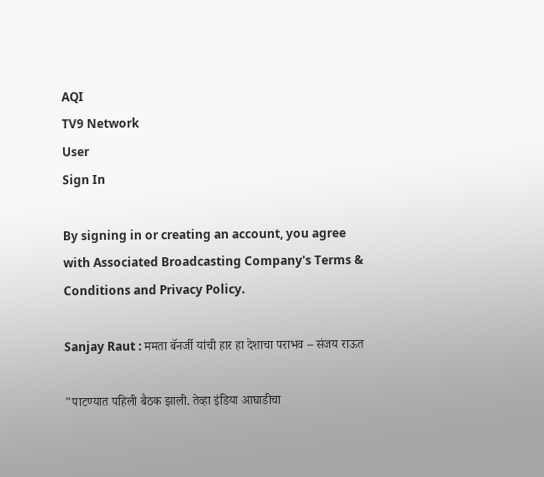AQI
TV9 Network
User
Sign In

By signing in or creating an account, you agree with Associated Broadcasting Company's Terms & Conditions and Privacy Policy.

Sanjay Raut : ममता बॅनर्जी यांची हार हा देशाचा पराभव – संजय राऊत

"पाटण्यात पहिली बैठक झाली. तेव्हा इंडिया आघाडीचा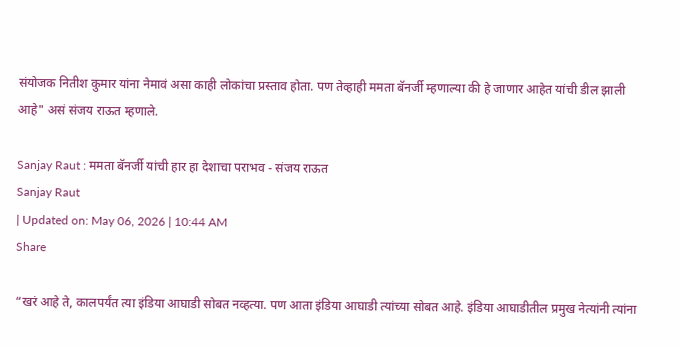संयोजक नितीश कुमार यांना नेमावं असा काही लोकांचा प्रस्ताव होता. पण तेव्हाही ममता बॅनर्जी म्हणाल्या की हे जाणार आहेत यांची डील झाली आहे" असं संजय राऊत म्हणाले.

Sanjay Raut : ममता बॅनर्जी यांची हार हा देशाचा पराभव - संजय राऊत
Sanjay Raut
| Updated on: May 06, 2026 | 10:44 AM
Share

“खरं आहे ते, कालपर्यंत त्या इंडिया आघाडी सोबत नव्हत्या. पण आता इंडिया आघाडी त्यांच्या सोबत आहे. इंडिया आघाडीतील प्रमुख नेत्यांनी त्यांना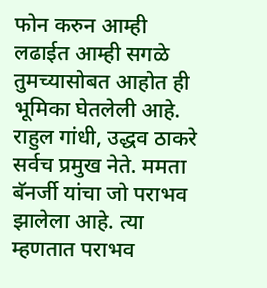फोन करुन आम्ही लढाईत आम्ही सगळे तुमच्यासोबत आहोत ही भूमिका घेतलेली आहे. राहुल गांधी, उद्धव ठाकरे सर्वच प्रमुख नेते. ममता बॅनर्जी यांचा जो पराभव झालेला आहे. त्या म्हणतात पराभव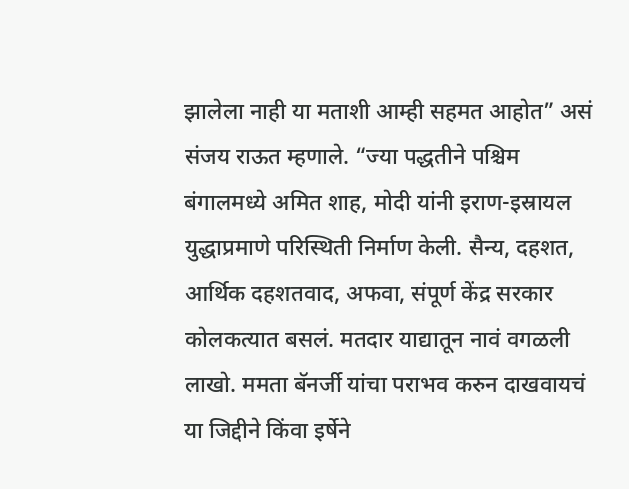झालेला नाही या मताशी आम्ही सहमत आहोत” असं संजय राऊत म्हणाले. “ज्या पद्धतीने पश्चिम बंगालमध्ये अमित शाह, मोदी यांनी इराण-इस्रायल युद्धाप्रमाणे परिस्थिती निर्माण केली. सैन्य, दहशत, आर्थिक दहशतवाद, अफवा, संपूर्ण केंद्र सरकार कोलकत्यात बसलं. मतदार याद्यातून नावं वगळली लाखो. ममता बॅनर्जी यांचा पराभव करुन दाखवायचं या जिद्दीने किंवा इर्षेने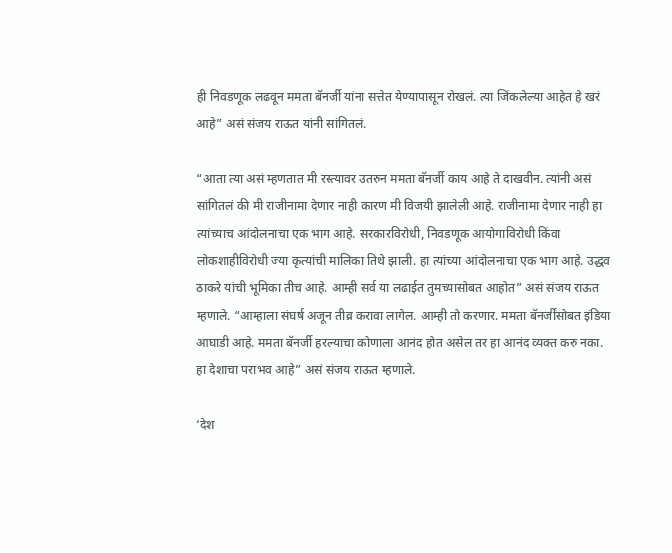ही निवडणूक लढवून ममता बॅनर्जी यांना सत्तेत येण्यापासून रोखलं. त्या जिंकलेल्या आहेत हे खरं आहे” असं संजय राऊत यांनी सांगितलं.

“आता त्या असं म्हणतात मी रस्त्यावर उतरुन ममता बॅनर्जी काय आहे ते दाखवीन. त्यांनी असं सांगितलं की मी राजीनामा देणार नाही कारण मी विजयी झालेली आहे. राजीनामा देणार नाही हा त्यांच्याच आंदोलनाचा एक भाग आहे. सरकारविरोधी, निवडणूक आयोगाविरोधी किंवा लोकशाहीविरोधी ज्या कृत्यांची मालिका तिथे झाली. हा त्यांच्या आंदोलनाचा एक भाग आहे. उद्धव ठाकरे यांची भूमिका तीच आहे. आम्ही सर्व या लढाईत तुमच्यासोबत आहोत” असं संजय राऊत म्हणाले. “आम्हाला संघर्ष अजून तीव्र करावा लागेल. आम्ही तो करणार. ममता बॅनर्जींसोबत इंडिया आघाडी आहे. ममता बॅनर्जी हरल्याचा कोणाला आनंद होत असेल तर हा आनंद व्यक्त करु नका. हा देशाचा पराभव आहे” असं संजय राऊत म्हणाले.

‘देश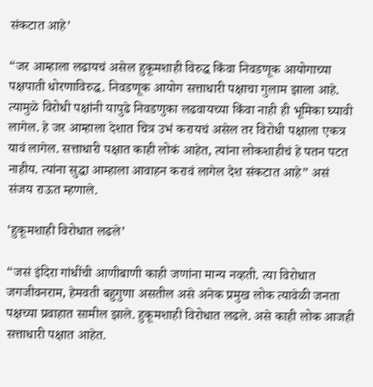संकटात आहे’

“जर आम्हाला लढायचं असेल हुकूमशाही विरुद्ध किंवा निवडणूक आयोगाच्या पक्षपाती धोरणाविरुद्ध. निवडणूक आयोग सत्ताधारी पक्षाचा गुलाम झाला आहे. त्यामुळे विरोधी पक्षांनी यापुढे निवडणुका लढवायच्या किंवा नाही ही भूमिका घ्यावी लागेल. हे जर आम्हाला देशात चित्र उभं करायचं असेल तर विरोधी पक्षाला एकत्र यावं लागेल. सत्ताधारी पक्षात काही लोकं आहेत, त्यांना लोकशाहीचं हे पतन पटत नाहीय. त्यांना सुद्धा आम्हाला आवाहन करावं लागेल देश संकटात आहे” असं संजय राऊत म्हणाले.

‘हुकूमशाही विरोधात लढले’

“जसं इंदिरा गांधींची आणीबाणी काही जणांना मान्य नव्हती. त्या विरोधात जगजीवनराम, हेमवती बहुगुणा असतील असे अनेक प्रमुख लोक त्यावेळी जनता पक्षच्या प्रवाहात सामील झाले. हुकूमशाही विरोधात लढले. असे काही लोक आजही सत्ताधारी पक्षात आहेत.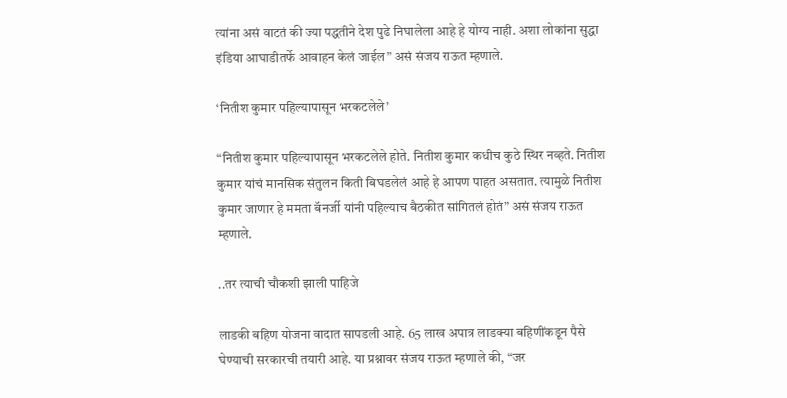त्यांना असं वाटतं की ज्या पद्धतीने देश पुढे निघालेला आहे हे योग्य नाही. अशा लोकांना सुद्धा इंडिया आघाडीतर्फे आवाहन केलं जाईल” असं संजय राऊत म्हणाले.

‘नितीश कुमार पहिल्यापासून भरकटलेले’

“नितीश कुमार पहिल्यापासून भरकटलेले होते. नितीश कुमार कधीच कुठे स्थिर नव्हते. नितीश कुमार यांचं मानसिक संतुलन किती बिघडलेलं आहे हे आपण पाहत असतात. त्यामुळे नितीश कुमार जाणार हे ममता बॅनर्जी यांनी पहिल्याच बैठकीत सांगितलं होतं” असं संजय राऊत म्हणाले.

..तर त्याची चौकशी झाली पाहिजे

लाडकी बहिण योजना वादात सापडली आहे. 65 लाख अपात्र लाडक्या बहिणींकडून पैसे घेण्याची सरकारची तयारी आहे. या प्रश्नावर संजय राऊत म्हणाले की, “जर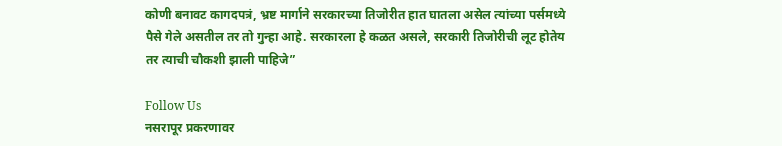कोणी बनावट कागदपत्रं, भ्रष्ट मार्गाने सरकारच्या तिजोरीत हात घातला असेल त्यांच्या पर्समध्ये पैसे गेले असतील तर तो गुन्हा आहे. सरकारला हे कळत असले, सरकारी तिजोरीची लूट होतेय तर त्याची चौकशी झाली पाहिजे”

Follow Us
नसरापूर प्रकरणावर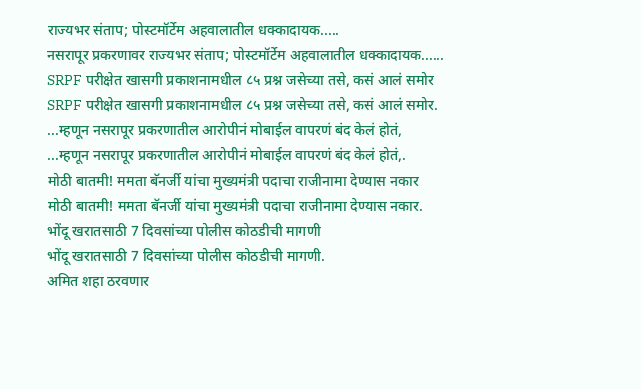राज्यभर संताप; पोस्टमॉर्टेम अहवालातील धक्कादायक.....
नसरापूर प्रकरणावर राज्यभर संताप; पोस्टमॉर्टेम अहवालातील धक्कादायक......
SRPF परीक्षेत खासगी प्रकाशनामधील ८५ प्रश्न जसेच्या तसे, कसं आलं समोर
SRPF परीक्षेत खासगी प्रकाशनामधील ८५ प्रश्न जसेच्या तसे, कसं आलं समोर.
...म्हणून नसरापूर प्रकरणातील आरोपीनं मोबाईल वापरणं बंद केलं होतं,
...म्हणून नसरापूर प्रकरणातील आरोपीनं मोबाईल वापरणं बंद केलं होतं,.
मोठी बातमी! ममता बॅनर्जी यांचा मुख्यमंत्री पदाचा राजीनामा देण्यास नकार
मोठी बातमी! ममता बॅनर्जी यांचा मुख्यमंत्री पदाचा राजीनामा देण्यास नकार.
भोंदू खरातसाठी 7 दिवसांच्या पोलीस कोठडीची मागणी
भोंदू खरातसाठी 7 दिवसांच्या पोलीस कोठडीची मागणी.
अमित शहा ठरवणार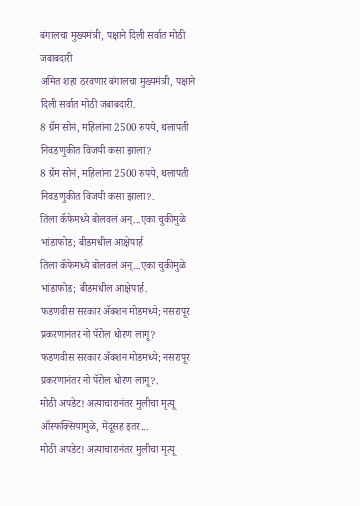बंगालचा मुख्यमंत्री, पक्षाने दिली सर्वात मोठी जबाबदारी
अमित शहा ठरवणार बंगालचा मुख्यमंत्री, पक्षाने दिली सर्वात मोठी जबाबदारी.
8 ग्रॅम सोनं, महिलांना 2500 रुपये, थलापती निवडणुकीत विजयी कसा झाला?
8 ग्रॅम सोनं, महिलांना 2500 रुपये, थलापती निवडणुकीत विजयी कसा झाला?.
तिला कॅफेमध्ये बोलवलं अन्...एका चुकीमुळे भांडाफोड; बीडमधील आक्षेपार्ह
तिला कॅफेमध्ये बोलवलं अन्...एका चुकीमुळे भांडाफोड; बीडमधील आक्षेपार्ह.
फडणवीस सरकार अ‍ॅक्शन मोडमध्ये; नसरापूर प्रकरणानंतर नो पॅरोल धोरण लागू?
फडणवीस सरकार अ‍ॅक्शन मोडमध्ये; नसरापूर प्रकरणानंतर नो पॅरोल धोरण लागू?.
मोठी अपडेट! अत्याचारानंतर मुलीचा मृत्यू ऑस्फक्सियामुळे, मेंदूसह इतर...
मोठी अपडेट! अत्याचारानंतर मुलीचा मृत्यू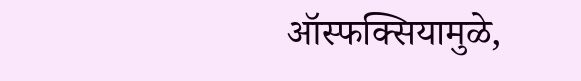ऑस्फक्सियामुळे,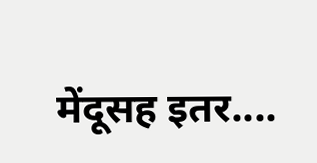मेंदूसह इतर....